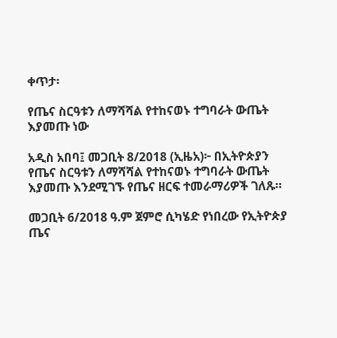ቀጥታ፡

የጤና ስርዓቱን ለማሻሻል የተከናወኑ ተግባራት ውጤት እያመጡ ነው

አዲስ አበባ፤ መጋቢት 8/2018 (ኢዜአ)፦ በኢትዮጵያን የጤና ስርዓቱን ለማሻሻል የተከናወኑ ተግባራት ውጤት እያመጡ እንደሚገኙ የጤና ዘርፍ ተመራማሪዎች ገለጹ።

መጋቢት 6/2018 ዓ.ም ጀምሮ ሲካሄድ የነበረው የኢትዮጵያ ጤና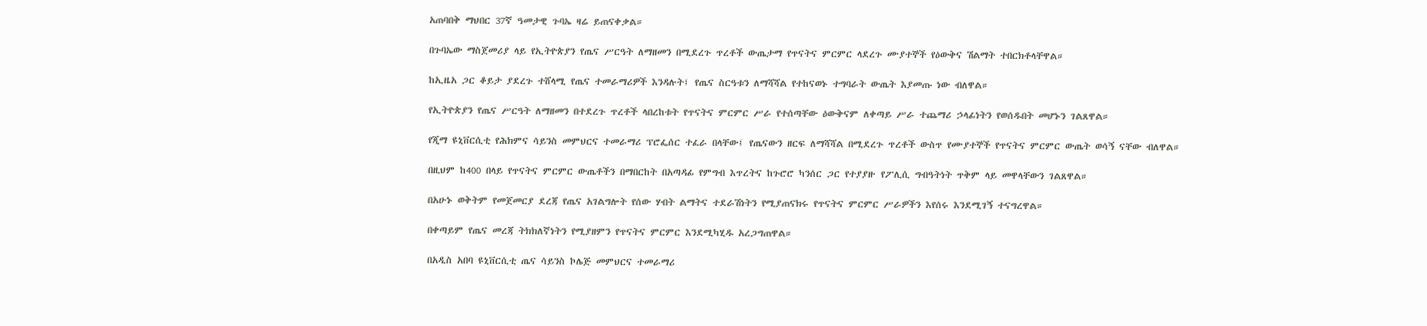አጠባበቅ ማህበር 37ኛ ዓመታዊ ጉባኤ ዛሬ ይጠናቀቃል።

በጉባኤው ማስጀመሪያ ላይ የኢትዮጵያን የጤና ሥርዓት ለማዘመን በሚደረጉ ጥረቶች ውጤታማ የጥናትና ምርምር ላደረጉ ሙያተኞች የዕውቅና ሽልማት ተበርክቶላቸዋል።

ከኢዜአ ጋር ቆይታ ያደረጉ ተሸላሚ የጤና ተመራማሪዎች እንዳሉት፤ የጤና ስርዓቱን ለማሻሻል የተከናወኑ ተግባራት ውጤት እያመጡ ነው ብለዋል።

የኢትዮጵያን የጤና ሥርዓት ለማዘመን በተደረጉ ጥረቶች ላበረከቱት የጥናትና ምርምር ሥራ የተሰጣቸው ዕውቅናም ለቀጣይ ሥራ ተጨማሪ ኃላፊነትን የወሰዱበት መሆኑን ገልጸዋል።

የጂማ ዩኒቨርሲቲ የሕክምና ሳይንስ መምህርና ተመራማሪ ፕሮፌሰር ተፈራ በላቸው፤ የጤናውን ዘርፍ ለማሻሻል በሚደረጉ ጥረቶች ውስጥ የሙያተኞች የጥናትና ምርምር ውጤት ወሳኝ ናቸው ብለዋል።

በዚህም ከ400 በላይ የጥናትና ምርምር ውጤቶችን በማበርከት በአጣዳፊ የምግብ እጥረትና ከጉሮሮ ካንሰር ጋር የተያያዙ የፖሊሲ ግብዓትነት ጥቅም ላይ መዋላቸውን ገልጸዋል።

በአሁኑ ወቅትም የመጀመርያ ደረጃ የጤና አገልግሎት የሰው ሃብት ልማትና ተደራሽነትን የሚያጠናክሩ የጥናትና ምርምር ሥራዎችን እየሰሩ እንደሚገኝ ተናግረዋል።

በቀጣይም የጤና መረጃ ትክክለኛነትን የሚያዘምን የጥናትና ምርምር እንደሚካሂዱ አረጋግጠዋል።

በአዲስ አበባ ዩኒቨርሲቲ ጤና ሳይንስ ኮሌጅ መምህርና ተመራማሪ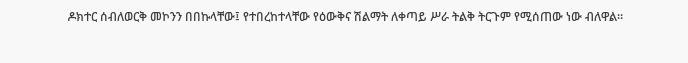ዶክተር ሰብለወርቅ መኮንን በበኩላቸው፤ የተበረከተላቸው የዕውቅና ሽልማት ለቀጣይ ሥራ ትልቅ ትርጉም የሚሰጠው ነው ብለዋል።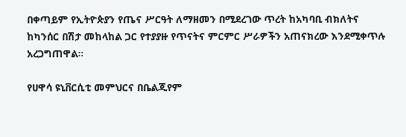በቀጣይም የኢትዮጵያን የጤና ሥርዓት ለማዘመን በሚደረገው ጥረት ከአካባቢ ብክለትና ከካንሰር በሽታ መከላከል ጋር የተያያዙ የጥናትና ምርምር ሥራዎችን አጠናክረው እንደሚቀጥሉ አረጋግጠዋል።

የሀዋሳ ዩኒቨርሲቲ መምህርና በቤልጂየም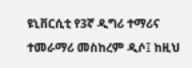ዩኒቨርሲቲ የ3ኛ ዲግሪ ተማሪና ተመራማሪ መስከረም ዲሶ፤ ከዚህ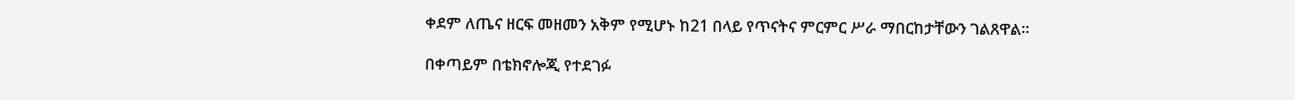ቀደም ለጤና ዘርፍ መዘመን አቅም የሚሆኑ ከ21 በላይ የጥናትና ምርምር ሥራ ማበርከታቸውን ገልጸዋል።

በቀጣይም በቴክኖሎጂ የተደገፉ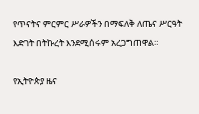የጥናትና ምርምር ሥራዎችን በማፍለቅ ለጤና ሥርዓት እድገት በትኩረት እንደሚሰሩም አረጋግጠዋል።

የኢትዮጵያ ዜና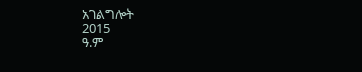አገልግሎት
2015
ዓ.ም